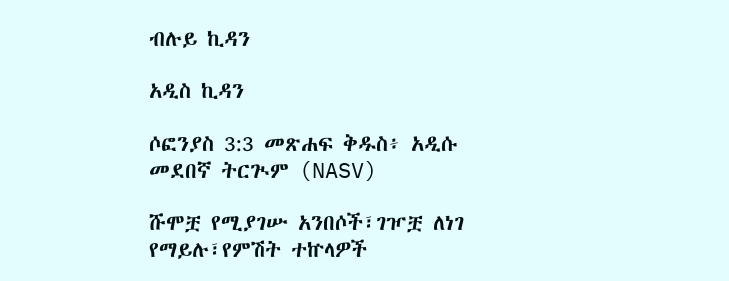ብሉይ ኪዳን

አዲስ ኪዳን

ሶፎንያስ 3:3 መጽሐፍ ቅዱስ፥ አዲሱ መደበኛ ትርጒም (NASV)

ሹሞቿ የሚያገሡ አንበሶች፣ገዦቿ ለነገ የማይሉ፣የምሽት ተኵላዎች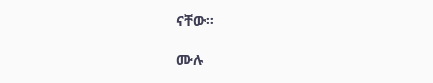ናቸው።

ሙሉ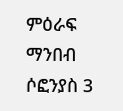ምዕራፍ ማንበብ ሶፎንያስ 3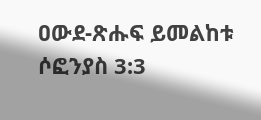ዐውደ-ጽሑፍ ይመልከቱ ሶፎንያስ 3:3